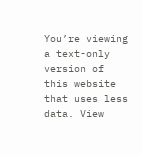You’re viewing a text-only version of this website that uses less data. View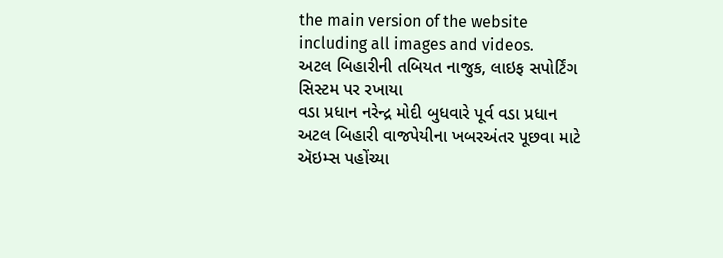the main version of the website including all images and videos.
અટલ બિહારીની તબિયત નાજુક, લાઇફ સપોર્ટિંગ સિસ્ટમ પર રખાયા
વડા પ્રધાન નરેન્દ્ર મોદી બુધવારે પૂર્વ વડા પ્રધાન અટલ બિહારી વાજપેયીના ખબરઅંતર પૂછવા માટે ઍઇમ્સ પહોંચ્યા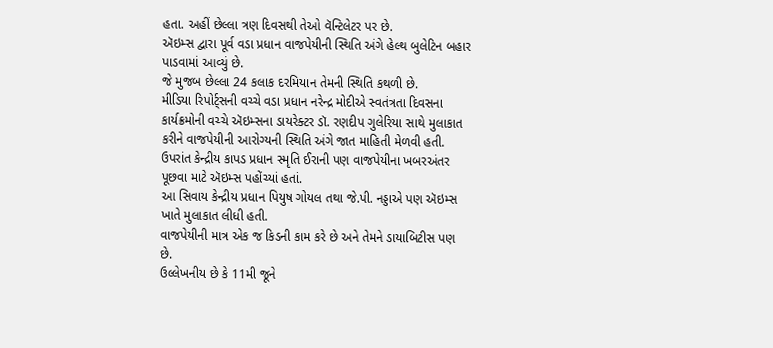હતા. અહીં છેલ્લા ત્રણ દિવસથી તેઓ વૅન્ટિલેટર પર છે.
ઍઇમ્સ દ્વારા પૂર્વ વડા પ્રધાન વાજપેયીની સ્થિતિ અંગે હેલ્થ બુલેટિન બહાર પાડવામાં આવ્યું છે.
જે મુજબ છેલ્લા 24 કલાક દરમિયાન તેમની સ્થિતિ કથળી છે.
મીડિયા રિપોર્ટ્સની વચ્ચે વડા પ્રધાન નરેન્દ્ર મોદીએ સ્વતંત્રતા દિવસના કાર્યક્રમોની વચ્ચે ઍઇમ્સના ડાયરેક્ટર ડૉ. રણદીપ ગુલેરિયા સાથે મુલાકાત કરીને વાજપેયીની આરોગ્યની સ્થિતિ અંગે જાત માહિતી મેળવી હતી.
ઉપરાંત કેન્દ્રીય કાપડ પ્રધાન સ્મૃતિ ઈરાની પણ વાજપેયીના ખબરઅંતર પૂછવા માટે ઍઇમ્સ પહોંચ્યાં હતાં.
આ સિવાય કેન્દ્રીય પ્રધાન પિયુષ ગોયલ તથા જે.પી. નડ્ડાએ પણ ઍઇમ્સ ખાતે મુલાકાત લીધી હતી.
વાજપેયીની માત્ર એક જ કિડની કામ કરે છે અને તેમને ડાયાબિટીસ પણ છે.
ઉલ્લેખનીય છે કે 11મી જૂને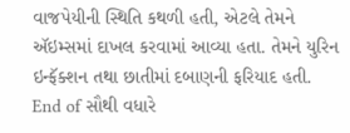વાજપેયીની સ્થિતિ કથળી હતી, એટલે તેમને ઍઇમ્સમાં દાખલ કરવામાં આવ્યા હતા. તેમને યુરિન ઇન્ફૅક્શન તથા છાતીમાં દબાણની ફરિયાદ હતી.
End of સૌથી વધારે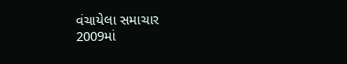વંચાયેલા સમાચાર
2009માં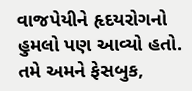વાજપેયીને હૃદયરોગનો હુમલો પણ આવ્યો હતો.
તમે અમને ફેસબુક,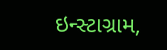ઇન્સ્ટાગ્રામ,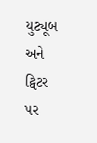યુટ્યૂબ અને ટ્વિટર પર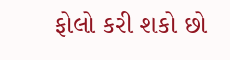ફોલો કરી શકો છો